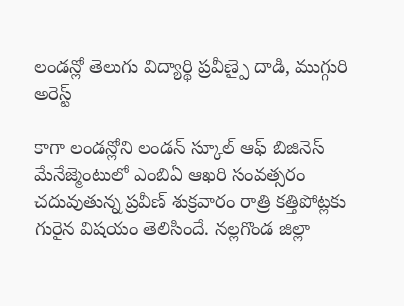లండన్లో తెలుగు విద్యార్థి ప్రవీణ్పై దాడి, ముగ్గురి అరెస్ట్

కాగా లండన్లోని లండన్ స్కూల్ ఆఫ్ బిజినెస్ మేనేజ్మెంటులో ఎంబిఏ ఆఖరి సంవత్సరం చదువుతున్న ప్రవీణ్ శుక్రవారం రాత్రి కత్తిపోట్లకు గురైన విషయం తెలిసిందే. నల్లగొండ జిల్లా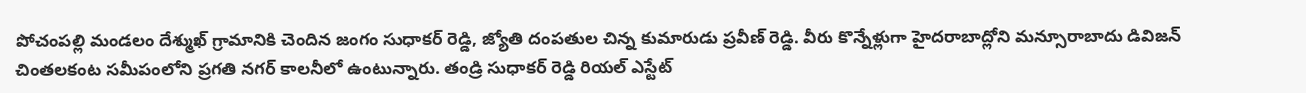పోచంపల్లి మండలం దేశ్ముఖ్ గ్రామానికి చెందిన జంగం సుధాకర్ రెడ్డి, జ్యోతి దంపతుల చిన్న కుమారుడు ప్రవీణ్ రెడ్డి. వీరు కొన్నేళ్లుగా హైదరాబాద్లోని మన్సూరాబాదు డివిజన్ చింతలకంట సమీపంలోని ప్రగతి నగర్ కాలనీలో ఉంటున్నారు. తండ్రి సుధాకర్ రెడ్డి రియల్ ఎస్టేట్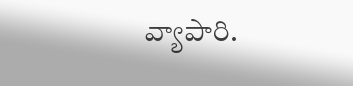వ్యాపారి.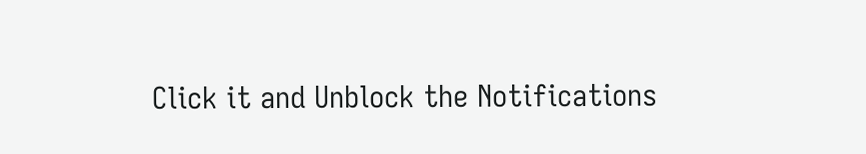Click it and Unblock the Notifications